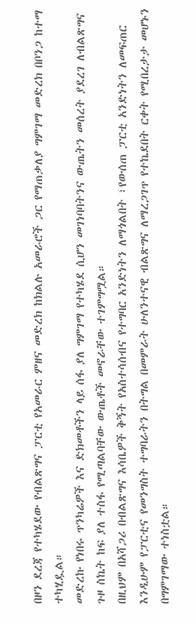በዞን ደረጃ የተካሄደው የብልጽግና ፓርቲ የአመራር ምዘና መድረክ ከክልሉ አመራሮች ጋር የማጠቃለያ ግምገማ መድረክ በቦንጋ ከተማ ተካሂዷል።
መድረኩ የነበሩ ጥንካሬዎች እና ድክመቶችን ላይ ሰፋ ያለ ግምገማ የተካሄደ ሲሆን መገነባባትንና ውጤትን መሰረት ያደረገ ለብልጽግና ጉዞ ስኬት ከፍ ያለ ተስፋ የሚጣልባቸው ውጤቶች መኖራቸው ተገምግሟል።
በዚህም በአሻጋሪ በብልጽግና እሳቤዎች ቅኝት የአስተሳሰብና የተግባር አንድነትን ለማጎልበት ፣የውሰጠ ፓርቲ አንድነትን ለመፍጠር እንዲሁም የፓርቲና የመንግስት ተግባራትን በትግል በመምራት ሁለንተናዊ ብልጽግና ለማረጋገጥ የተኬደበት ርቀት የሚበረታታ መሆኑን በግምገማው ተነስቷል።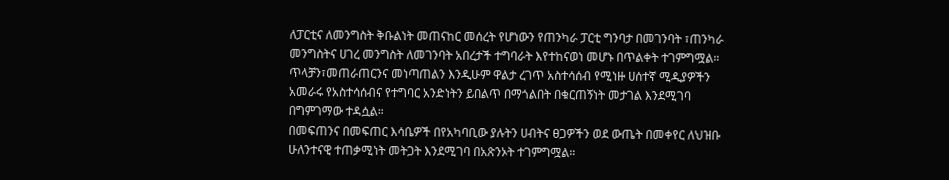ለፓርቲና ለመንግስት ቅቡልነት መጠናከር መሰረት የሆነውን የጠንካራ ፓርቲ ግንባታ በመገንባት ፣ጠንካራ መንግስትና ሀገረ መንግስት ለመገንባት አበረታች ተግባራት እየተከናወነ መሆኑ በጥልቀት ተገምግሟል።
ጥላቻን፣መጠራጠርንና መነጣጠልን እንዲሁም ዋልታ ረገጥ አስተሳሰብ የሚነዙ ሀሰተኛ ሚዲያዎችን አመራሩ የአስተሳሰብና የተግባር አንድነትን ይበልጥ በማጎልበት በቁርጠኝነት መታገል እንደሚገባ በግምገማው ተዳሷል።
በመፍጠንና በመፍጠር እሳቤዎች በየአካባቢው ያሉትን ሀብትና ፀጋዎችን ወደ ውጤት በመቀየር ለህዝቡ ሁለንተናዊ ተጠቃሚነት መትጋት እንደሚገባ በአጽንኦት ተገምግሟል።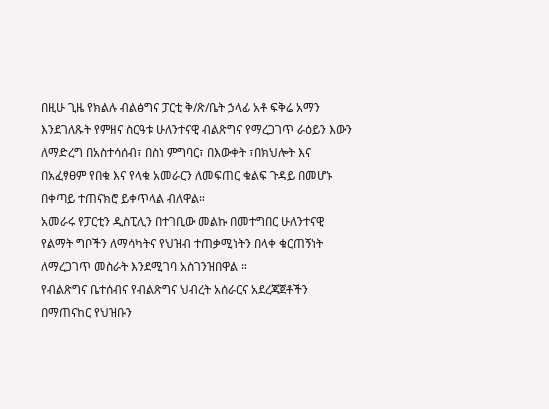በዚሁ ጊዜ የክልሉ ብልፅግና ፓርቲ ቅ/ጽ/ቤት ኃላፊ አቶ ፍቅሬ አማን እንደገለጹት የምዘና ስርዓቱ ሁለንተናዊ ብልጽግና የማረጋገጥ ራዕይን እውን ለማድረግ በአስተሳሰብ፣ በስነ ምግባር፣ በእውቀት ፣በክህሎት እና በአፈፃፀም የበቁ እና የላቁ አመራርን ለመፍጠር ቁልፍ ጉዳይ በመሆኑ በቀጣይ ተጠናክሮ ይቀጥላል ብለዋል።
አመራሩ የፓርቲን ዲስፒሊን በተገቢው መልኩ በመተግበር ሁለንተናዊ የልማት ግቦችን ለማሳካትና የህዝብ ተጠቃሚነትን በላቀ ቁርጠኝነት ለማረጋገጥ መስራት እንደሚገባ አስገንዝበዋል ።
የብልጽግና ቤተሰብና የብልጽግና ህብረት አሰራርና አደረጃጀቶችን በማጠናከር የህዝቡን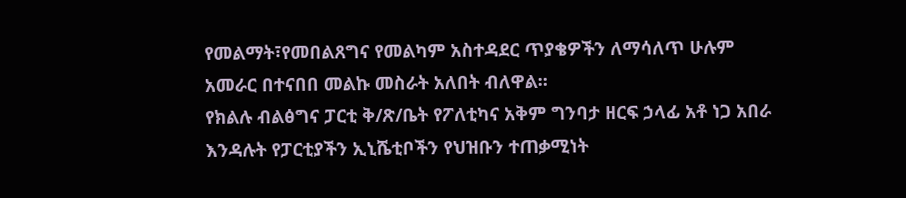የመልማት፣የመበልጸግና የመልካም አስተዳደር ጥያቄዎችን ለማሳለጥ ሁሉም አመራር በተናበበ መልኩ መስራት አለበት ብለዋል።
የክልሉ ብልፅግና ፓርቲ ቅ/ጽ/ቤት የፖለቲካና አቅም ግንባታ ዘርፍ ኃላፊ አቶ ነጋ አበራ እንዳሉት የፓርቲያችን ኢኒሼቲቦችን የህዝቡን ተጠቃሚነት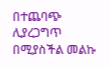በተጨባጭ ሊያረጋግጥ በሚያስችል መልኩ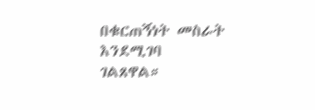በቁርጠኝነት መስራት እንደሚገባ ገልጸዋል።